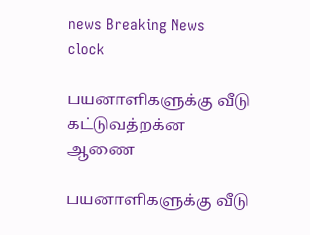news Breaking News
clock

பயனாளிகளுக்கு வீடு கட்டுவத்றக்ன ஆணை

பயனாளிகளுக்கு வீடு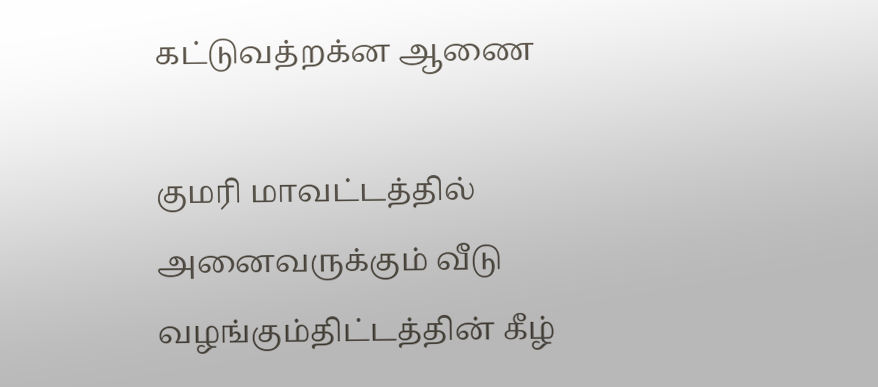கட்டுவத்றக்ன ஆணை

குமரி மாவட்டத்தில் அனைவருக்கும் வீடு வழங்கும்திட்டத்தின் கீழ்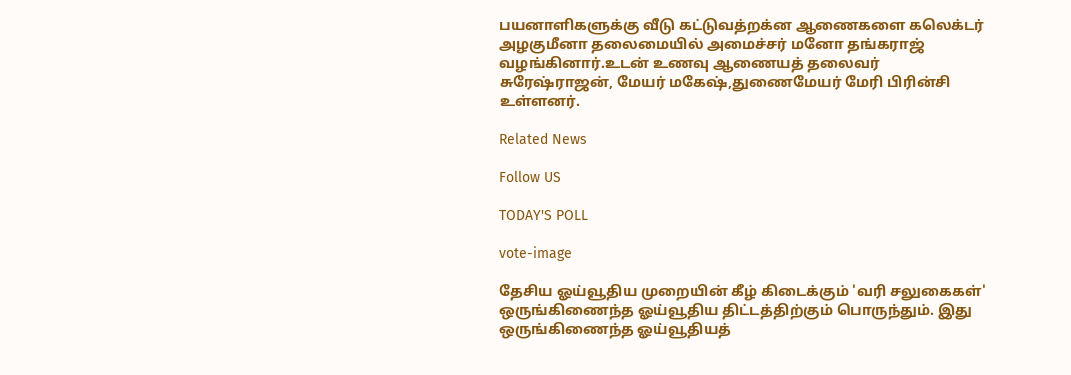பயனாளிகளுக்கு வீடு கட்டுவத்றக்ன ஆணைகளை கலெக்டர் அழகுமீனா தலைமையில் அமைச்சர் மனோ தங்கராஜ் வழங்கினார்.உடன் உணவு ஆணையத் தலைவர் சுரேஷ்ராஜன், மேயர் மகேஷ்,துணைமேயர் மேரி பிரின்சி உள்ளனர்.

Related News

Follow US

TODAY'S POLL

vote-image

தேசிய ஓய்வூதிய முறையின் கீழ் கிடைக்கும் 'வரி சலுகைகள்' ஒருங்கிணைந்த ஓய்வூதிய திட்டத்திற்கும் பொருந்தும். இது ஒருங்கிணைந்த ஓய்வூதியத்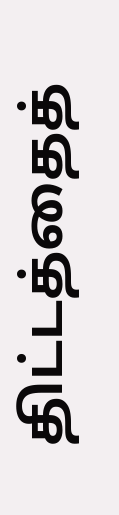திட்டத்தைத்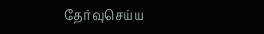தேர்வுசெய்ய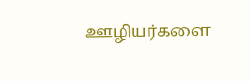ஊழியர்களை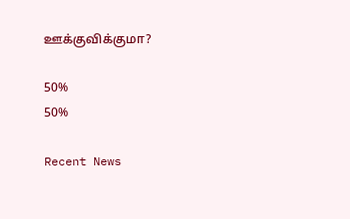ஊக்குவிக்குமா?

50%
50%

Recent News